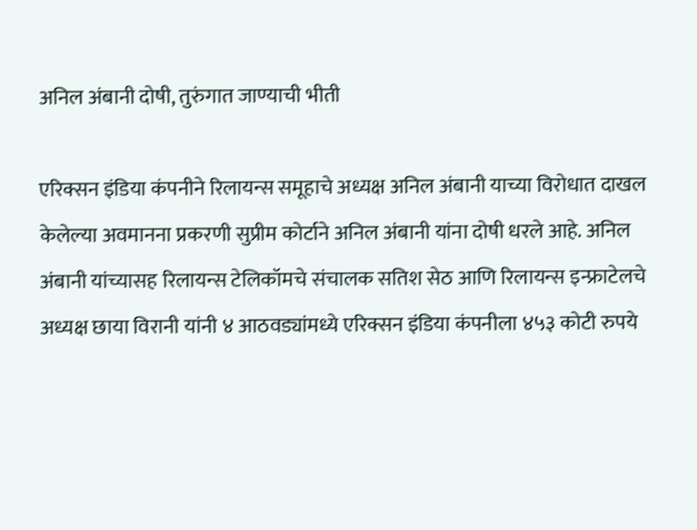अनिल अंबानी दोषी, तुरुंगात जाण्याची भीती

एरिक्सन इंडिया कंपनीने रिलायन्स समूहाचे अध्यक्ष अनिल अंबानी याच्या विरोधात दाखल केलेल्या अवमानना प्रकरणी सुप्रीम कोर्टाने अनिल अंबानी यांना दोषी धरले आहे. अनिल अंबानी यांच्यासह रिलायन्स टेलिकॉमचे संचालक सतिश सेठ आणि रिलायन्स इन्फ्राटेलचे अध्यक्ष छाया विरानी यांनी ४ आठवड्यांमध्ये एरिक्सन इंडिया कंपनीला ४५३ कोटी रुपये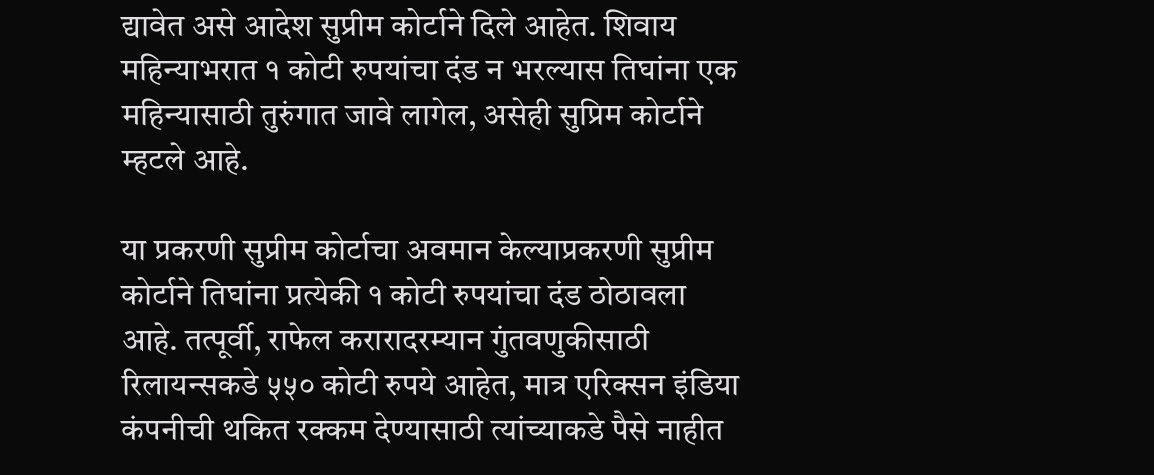द्यावेत असे आदेश सुप्रीम कोर्टाने दिले आहेत. शिवाय महिन्याभरात १ कोटी रुपयांचा दंड न भरल्यास तिघांना एक महिन्यासाठी तुरुंगात जावे लागेल, असेही सुप्रिम कोर्टाने म्हटले आहे.

या प्रकरणी सुप्रीम कोर्टाचा अवमान केल्याप्रकरणी सुप्रीम कोर्टाने तिघांना प्रत्येकी १ कोटी रुपयांचा दंड ठोठावला आहे. तत्पूर्वी, राफेल करारादरम्यान गुंतवणुकीसाठी रिलायन्सकडे ५५० कोटी रुपये आहेत, मात्र एरिक्सन इंडिया कंपनीची थकित रक्कम देण्यासाठी त्यांच्याकडे पैसे नाहीत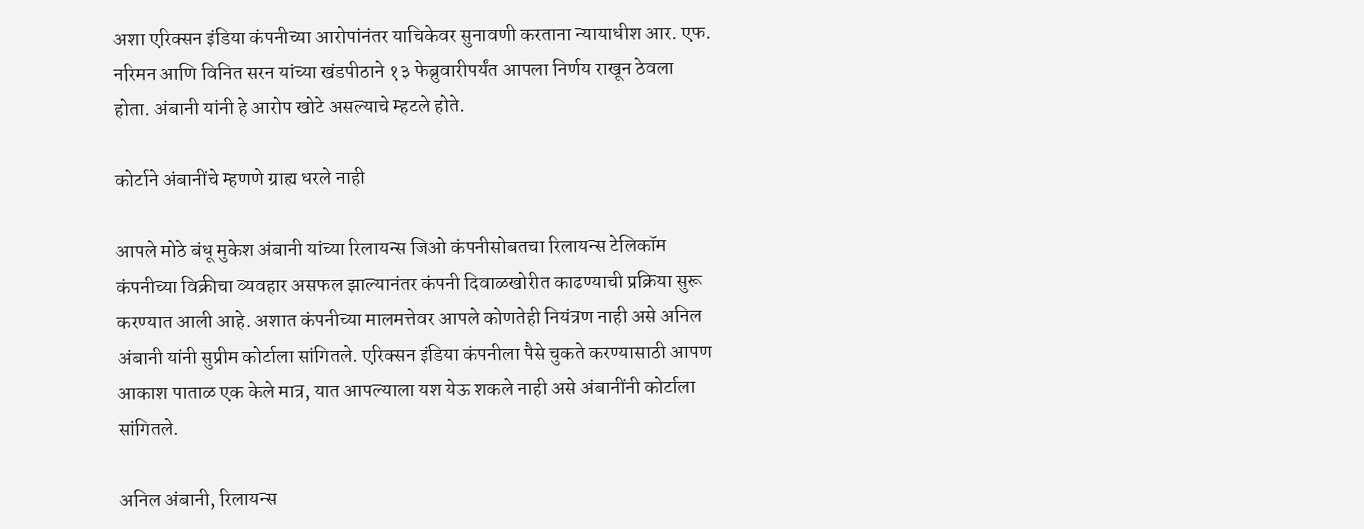अशा एरिक्सन इंडिया कंपनीच्या आरोपांनंतर याचिकेवर सुनावणी करताना न्यायाधीश आर. एफ. नरिमन आणि विनित सरन यांच्या खंडपीठाने १३ फेब्रुवारीपर्यंत आपला निर्णय राखून ठेवला होता. अंबानी यांनी हे आरोप खोटे असल्याचे म्हटले होते.

कोर्टाने अंबानींचे म्हणणे ग्राह्य धरले नाही

आपले मोठे बंधू मुकेश अंबानी यांच्या रिलायन्स जिओ कंपनीसोबतचा रिलायन्स टेलिकॉम कंपनीच्या विक्रीचा व्यवहार असफल झाल्यानंतर कंपनी दिवाळखोरीत काढण्याची प्रक्रिया सुरू करण्यात आली आहे. अशात कंपनीच्या मालमत्तेवर आपले कोणतेही नियंत्रण नाही असे अनिल अंबानी यांनी सुप्रीम कोर्टाला सांगितले. एरिक्सन इंडिया कंपनीला पैसे चुकते करण्यासाठी आपण आकाश पाताळ एक केले मात्र, यात आपल्याला यश येऊ शकले नाही असे अंबानींनी कोर्टाला सांगितले.

अनिल अंबानी, रिलायन्स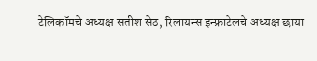टेलिकॉमचे अध्यक्ष सतीश सेठ, रिलायन्स इन्फ्राटेलचे अध्यक्ष छाया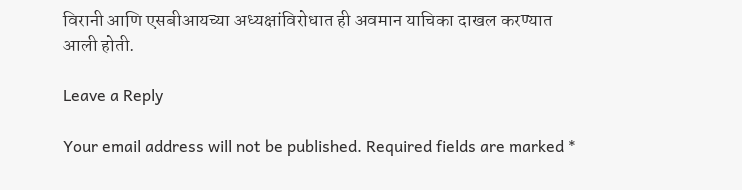विरानी आणि एसबीआयच्या अध्यक्षांविरोधात ही अवमान याचिका दाखल करण्यात आली होती.

Leave a Reply

Your email address will not be published. Required fields are marked *